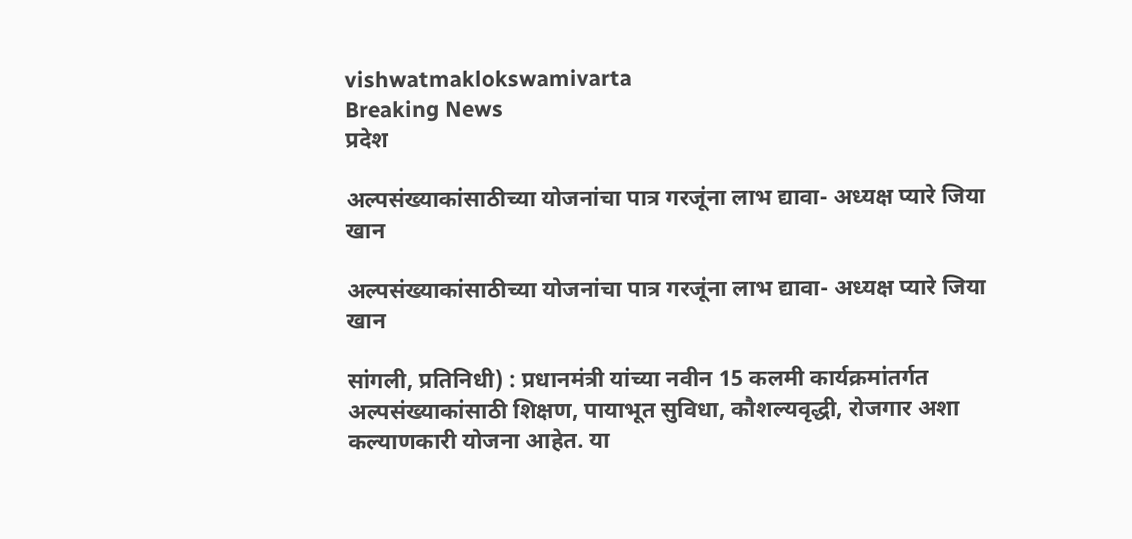vishwatmaklokswamivarta
Breaking News
प्रदेश

अल्पसंख्याकांसाठीच्या योजनांचा पात्र गरजूंना लाभ द्यावा- अध्यक्ष प्यारे जिया खान

अल्पसंख्याकांसाठीच्या योजनांचा पात्र गरजूंना लाभ द्यावा- अध्यक्ष प्यारे जिया खान

सांगली, प्रतिनिधी) : प्रधानमंत्री यांच्या नवीन 15 कलमी कार्यक्रमांतर्गत अल्पसंख्याकांसाठी शिक्षण, पायाभूत सुविधा, कौशल्यवृद्धी, रोजगार अशा कल्याणकारी योजना आहेत. या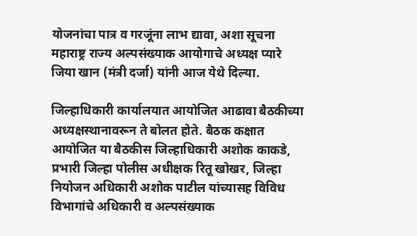योजनांचा पात्र व गरजूंना लाभ द्यावा, अशा सूचना महाराष्ट्र राज्य अल्पसंख्याक आयोगाचे अध्यक्ष प्यारे जिया खान (मंत्री दर्जा) यांनी आज येथे दिल्या.

जिल्हाधिकारी कार्यालयात आयोजित आढावा बैठकीच्या अध्यक्षस्थानावरून ते बोलत होते. बैठक कक्षात आयोजित या बैठकीस जिल्हाधिकारी अशोक काकडे, प्रभारी जिल्हा पोलीस अधीक्षक रितू खोखर, जिल्हा नियोजन अधिकारी अशोक पाटील यांच्यासह विविध विभागांचे अधिकारी व अल्पसंख्याक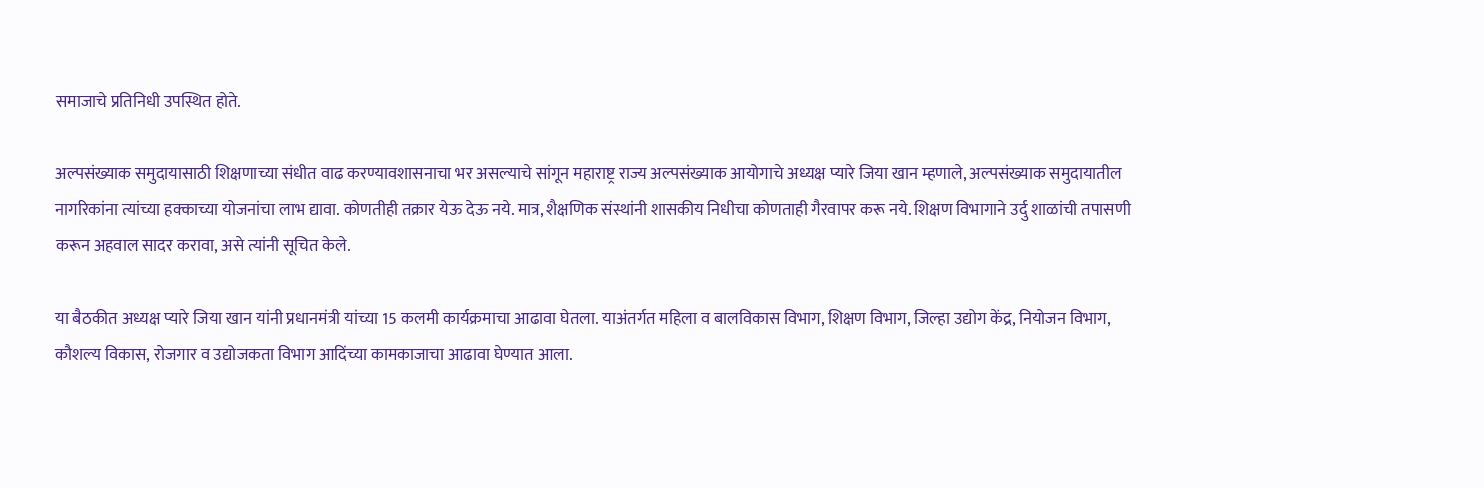समाजाचे प्रतिनिधी उपस्थित होते.

अल्पसंख्याक समुदायासाठी शिक्षणाच्या संधीत वाढ करण्यावशासनाचा भर असल्याचे सांगून महाराष्ट्र राज्य अल्पसंख्याक आयोगाचे अध्यक्ष प्यारे जिया खान म्हणाले, अल्पसंख्याक समुदायातील नागरिकांना त्यांच्या हक्काच्या योजनांचा लाभ द्यावा. कोणतीही तक्रार येऊ देऊ नये. मात्र, शैक्षणिक संस्थांनी शासकीय निधीचा कोणताही गैरवापर करू नये. शिक्षण विभागाने उर्दु शाळांची तपासणी करून अहवाल सादर करावा, असे त्यांनी सूचित केले.

या बैठकीत अध्यक्ष प्यारे जिया खान यांनी प्रधानमंत्री यांच्या 15 कलमी कार्यक्रमाचा आढावा घेतला. याअंतर्गत महिला व बालविकास विभाग, शिक्षण विभाग, जिल्हा उद्योग केंद्र, नियोजन विभाग, कौशल्य विकास, रोजगार व उद्योजकता विभाग आदिंच्या कामकाजाचा आढावा घेण्यात आला.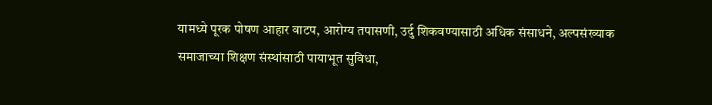यामध्ये पूरक पोषण आहार वाटप, आरोग्य तपासणी, उर्दु शिकवण्यासाठी अधिक संसाधने, अल्पसंख्याक समाजाच्या शिक्षण संस्थांसाठी पायाभूत सुविधा,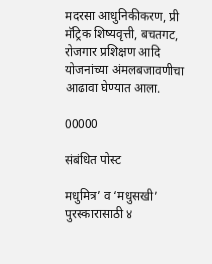मदरसा आधुनिकीकरण, प्री मॅट्रिक शिष्यवृत्ती, बचतगट, रोजगार प्रशिक्षण आदि योजनांच्या अंमलबजावणीचा आढावा घेण्यात आला.

00000

संबंधित पोस्ट

मधुमित्र’ व ‘मधुसखी’ पुरस्कारासाठी ४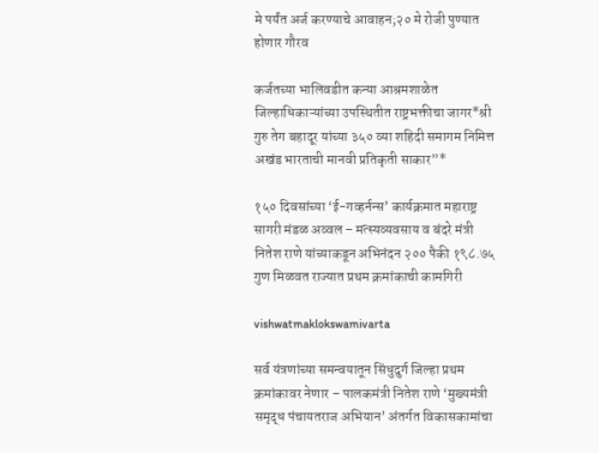मे पर्यंत अर्ज करण्याचे आवाहन;२० मे रोजी पुण्यात होणार गौरव

कर्जतच्या भालिवडीत कन्या आश्रमशाळेत जिल्हाधिकाऱ्यांच्या उपस्थितीत राष्ट्रभक्तीचा जागर*श्री गुरु तेग बहादूर यांच्या ३५० व्या शहिदी समागम निमित्त अखंड भारताची मानवी प्रतिकृती साकार”*

१५० दिवसांच्या ‘ई-गव्हर्नन्स’ कार्यक्रमात महाराष्ट्र सागरी मंडळ अव्वल – मत्स्यव्यवसाय व बंदरे मंत्री नितेश राणे यांच्याकडून अभिनंदन २०० पैकी १९८.७५ गुण मिळवत राज्यात प्रथम क्रमांकाची कामगिरी

vishwatmaklokswamivarta

सर्व यंत्रणांच्या समन्वयातून सिंधुदुर्ग जिल्हा प्रथम क्रमांकावर नेणार – पालकमंत्री नितेश राणे ‘मुख्यमंत्री समृद्ध पंचायतराज अभियान’ अंतर्गत विकासकामांचा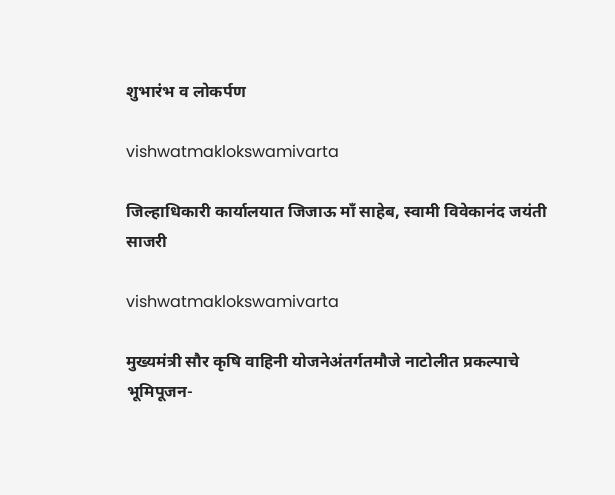शुभारंभ व लोकर्पण

vishwatmaklokswamivarta

जिल्हाधिकारी कार्यालयात जिजाऊ माँ साहेब, स्वामी विवेकानंद जयंती साजरी

vishwatmaklokswamivarta

मुख्यमंत्री सौर कृषि वाहिनी योजनेअंतर्गतमौजे नाटोलीत प्रकल्पाचे भूमिपूजन-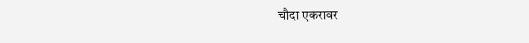चौदा एकरावर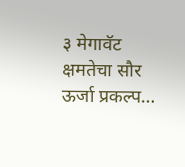३ मेगावॅट क्षमतेचा सौर ऊर्जा प्रकल्प…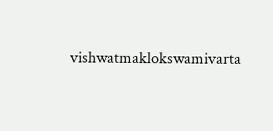vishwatmaklokswamivarta